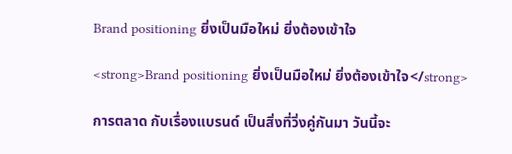Brand positioning ยิ่งเป็นมือใหม่ ยิ่งต้องเข้าใจ

<strong>Brand positioning ยิ่งเป็นมือใหม่ ยิ่งต้องเข้าใจ</strong>

การตลาด กับเรื่องแบรนด์ เป็นสิ่งที่วิ่งคู่กันมา วันนี้จะ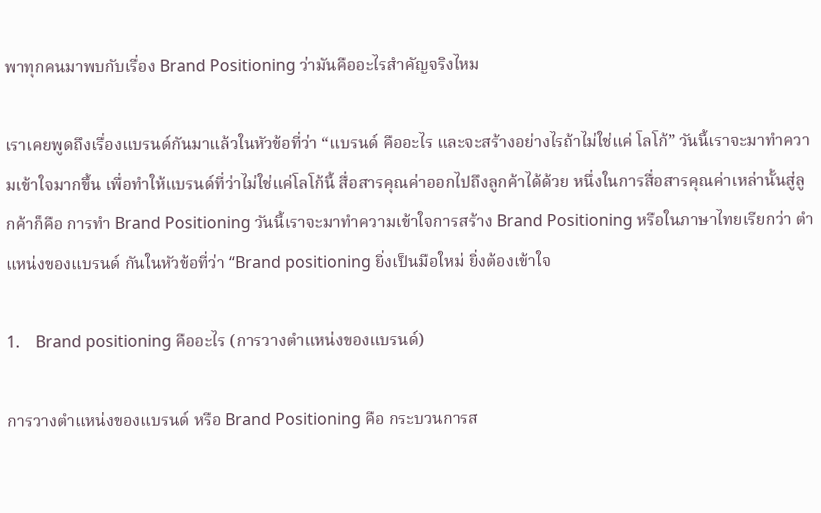พาทุกคนมาพบกับเรื่อง Brand Positioning ว่ามันคืออะไรสำคัญจริงไหม

เราเคยพูดถึงเรื่องแบรนด์กันมาแล้วในหัวข้อที่ว่า “แบรนด์ คืออะไร และจะสร้างอย่างไรถ้าไม่ใช่แค่ โลโก้” วันนี้เราจะมาทำความเข้าใจมากขึ้น เพื่อทำให้แบรนด์ที่ว่าไม่ใช่แค่โลโก้นี้ สื่อสารคุณค่าออกไปถึงลูกค้าได้ด้วย หนึ่งในการสื่อสารคุณค่าเหล่านั้นสู่ลูกค้าก็คือ การทำ Brand Positioning วันนี้เราจะมาทำความเข้าใจการสร้าง Brand Positioning หรือในภาษาไทยเรียกว่า ตำแหน่งของแบรนด์ กันในหัวข้อที่ว่า “Brand positioning ยิ่งเป็นมือใหม่ ยิ่งต้องเข้าใจ

1.    Brand positioning คืออะไร (การวางตำแหน่งของแบรนด์)

การวางตำแหน่งของแบรนด์ หรือ Brand Positioning คือ กระบวนการส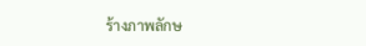ร้างภาพลักษ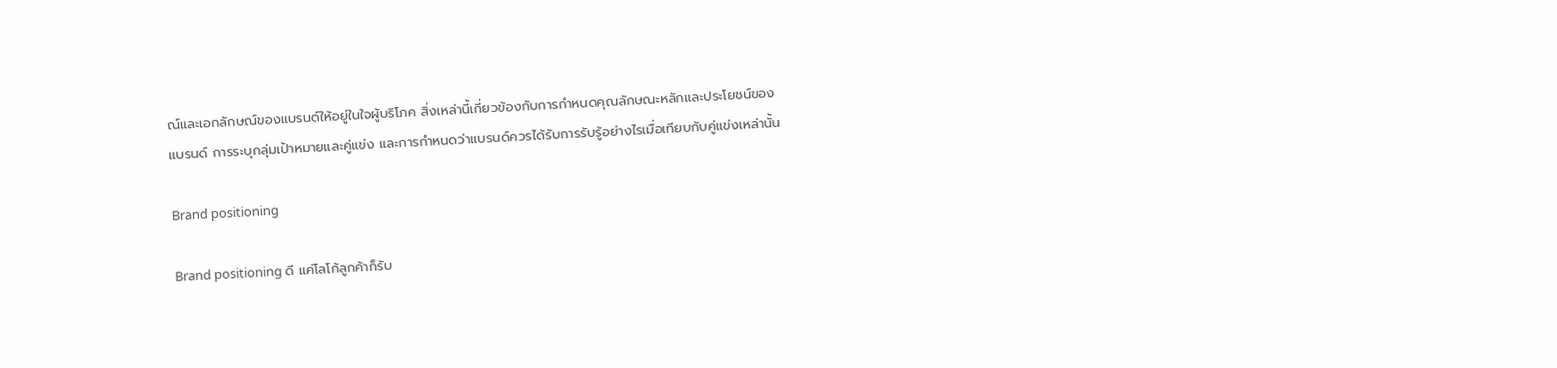ณ์และเอกลักษณ์ของแบรนด์ให้อยู่ในใจผู้บริโภค สิ่งเหล่านี้เกี่ยวข้องกับการกำหนดคุณลักษณะหลักและประโยชน์ของแบรนด์ การระบุกลุ่มเป้าหมายและคู่แข่ง และการกำหนดว่าแบรนด์ควรได้รับการรับรู้อย่างไรเมื่อเทียบกับคู่แข่งเหล่านั้น

Brand positioning

Brand positioning ดี แค่โลโก้ลูกค้าก็รับ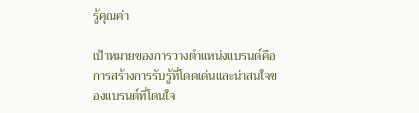รู้คุณค่า

เป้าหมายของการวางตำแหน่งแบรนด์คือ การสร้างการรับรู้ที่โดดเด่นและน่าสนใจของแบรนด์ที่โดนใจ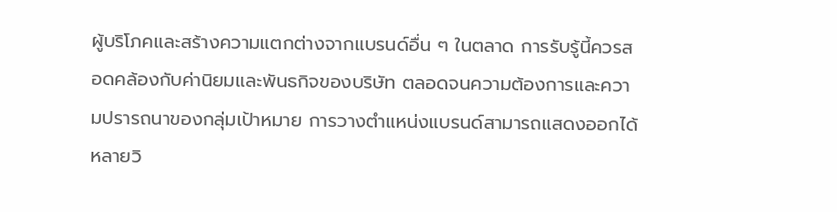ผู้บริโภคและสร้างความแตกต่างจากแบรนด์อื่น ๆ ในตลาด การรับรู้นี้ควรสอดคล้องกับค่านิยมและพันธกิจของบริษัท ตลอดจนความต้องการและความปรารถนาของกลุ่มเป้าหมาย การวางตำแหน่งแบรนด์สามารถแสดงออกได้หลายวิ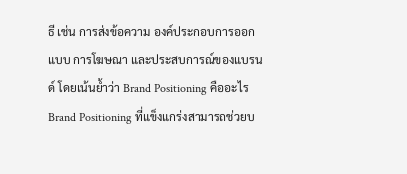ธี เช่น การส่งข้อความ องค์ประกอบการออกแบบ การโฆษณา และประสบการณ์ของแบรนด์ โดยเน้นย้ำว่า Brand Positioning คืออะไร Brand Positioning ที่แข็งแกร่งสามารถช่วยบ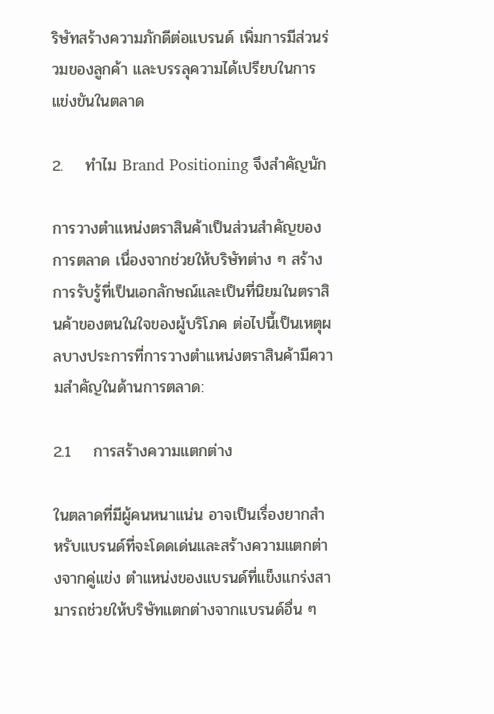ริษัทสร้างความภักดีต่อแบรนด์ เพิ่มการมีส่วนร่วมของลูกค้า และบรรลุความได้เปรียบในการแข่งขันในตลาด

2.    ทำไม Brand Positioning จึงสำคัญนัก

การวางตำแหน่งตราสินค้าเป็นส่วนสำคัญของการตลาด เนื่องจากช่วยให้บริษัทต่าง ๆ สร้างการรับรู้ที่เป็นเอกลักษณ์และเป็นที่นิยมในตราสินค้าของตนในใจของผู้บริโภค ต่อไปนี้เป็นเหตุผลบางประการที่การวางตำแหน่งตราสินค้ามีความสำคัญในด้านการตลาด:

2.1    การสร้างความแตกต่าง

ในตลาดที่มีผู้คนหนาแน่น อาจเป็นเรื่องยากสำหรับแบรนด์ที่จะโดดเด่นและสร้างความแตกต่างจากคู่แข่ง ตำแหน่งของแบรนด์ที่แข็งแกร่งสามารถช่วยให้บริษัทแตกต่างจากแบรนด์อื่น ๆ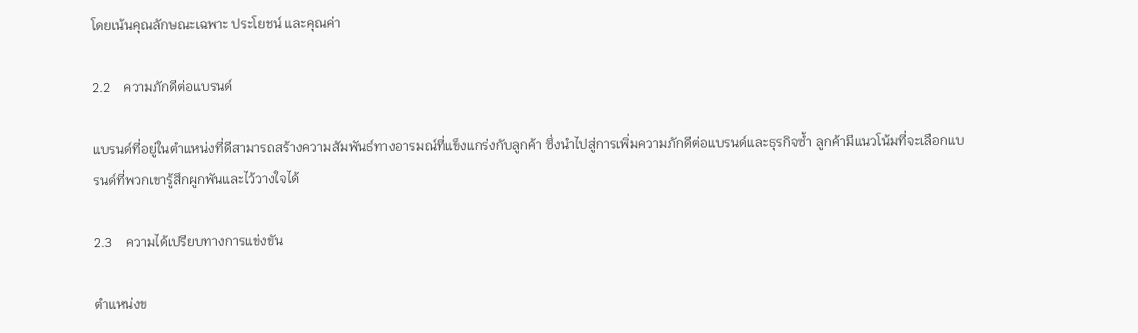โดยเน้นคุณลักษณะเฉพาะ ประโยชน์ และคุณค่า

2.2    ความภักดีต่อแบรนด์

แบรนด์ที่อยู่ในตำแหน่งที่ดีสามารถสร้างความสัมพันธ์ทางอารมณ์ที่แข็งแกร่งกับลูกค้า ซึ่งนำไปสู่การเพิ่มความภักดีต่อแบรนด์และธุรกิจซ้ำ ลูกค้ามีแนวโน้มที่จะเลือกแบรนด์ที่พวกเขารู้สึกผูกพันและไว้วางใจได้

2.3    ความได้เปรียบทางการแข่งขัน

ตำแหน่งข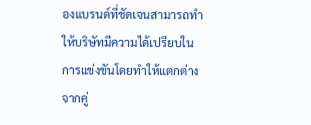องแบรนด์ที่ชัดเจนสามารถทำให้บริษัทมีความได้เปรียบในการแข่งขันโดยทำให้แตกต่างจากคู่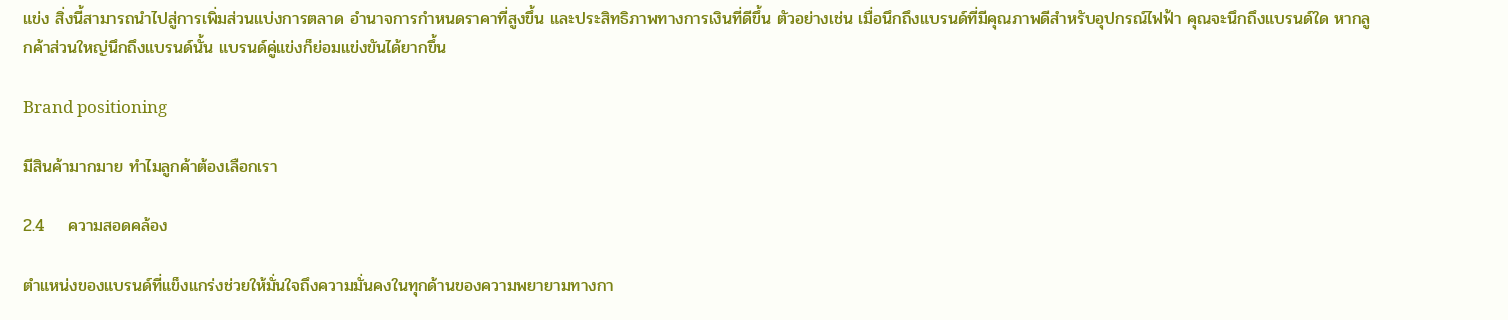แข่ง สิ่งนี้สามารถนำไปสู่การเพิ่มส่วนแบ่งการตลาด อำนาจการกำหนดราคาที่สูงขึ้น และประสิทธิภาพทางการเงินที่ดีขึ้น ตัวอย่างเช่น เมื่อนึกถึงแบรนด์ที่มีคุณภาพดีสำหรับอุปกรณ์ไฟฟ้า คุณจะนึกถึงแบรนด์ใด หากลูกค้าส่วนใหญ่นึกถึงแบรนด์นั้น แบรนด์คู่แข่งก็ย่อมแข่งขันได้ยากขึ้น

Brand positioning

มีสินค้ามากมาย ทำไมลูกค้าต้องเลือกเรา

2.4    ความสอดคล้อง

ตำแหน่งของแบรนด์ที่แข็งแกร่งช่วยให้มั่นใจถึงความมั่นคงในทุกด้านของความพยายามทางกา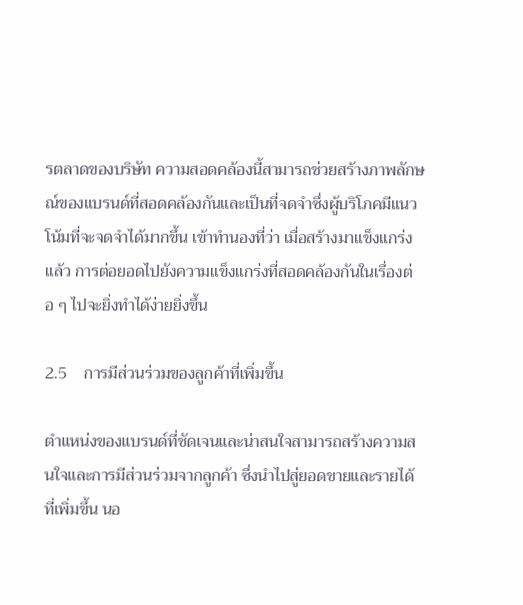รตลาดของบริษัท ความสอดคล้องนี้สามารถช่วยสร้างภาพลักษณ์ของแบรนด์ที่สอดคล้องกันและเป็นที่จดจำซึ่งผู้บริโภคมีแนวโน้มที่จะจดจำได้มากขึ้น เข้าทำนองที่ว่า เมื่อสร้างมาแข็งแกร่งแล้ว การต่อยอดไปยังความแข็งแกร่งที่สอดคล้องกันในเรื่องต่อ ๆ ไปจะยิ่งทำได้ง่ายยิ่งขึ้น

2.5    การมีส่วนร่วมของลูกค้าที่เพิ่มขึ้น

ตำแหน่งของแบรนด์ที่ชัดเจนและน่าสนใจสามารถสร้างความสนใจและการมีส่วนร่วมจากลูกค้า ซึ่งนำไปสู่ยอดขายและรายได้ที่เพิ่มขึ้น นอ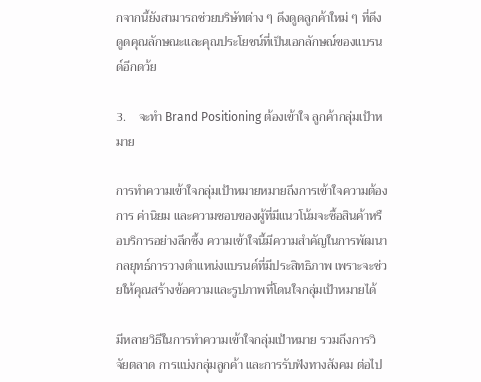กจากนี้ยังสามารถช่วยบริษัทต่าง ๆ ดึงดูดลูกค้าใหม่ ๆ ที่ดึงดูดคุณลักษณะและคุณประโยชน์ที่เป็นเอกลักษณ์ของแบรนด์อีกดว้ย

3.    จะทำ Brand Positioning ต้องเข้าใจ ลูกค้ากลุ่มเป้าหมาย

การทำความเข้าใจกลุ่มเป้าหมายหมายถึงการเข้าใจความต้องการ ค่านิยม และความชอบของผู้ที่มีแนวโน้มจะซื้อสินค้าหรือบริการอย่างลึกซึ้ง ความเข้าใจนี้มีความสำคัญในการพัฒนากลยุทธ์การวางตำแหน่งแบรนด์ที่มีประสิทธิภาพ เพราะจะช่วยให้คุณสร้างข้อความและรูปภาพที่โดนใจกลุ่มเป้าหมายได้

มีหลายวิธีในการทำความเข้าใจกลุ่มเป้าหมาย รวมถึงการวิจัยตลาด การแบ่งกลุ่มลูกค้า และการรับฟังทางสังคม ต่อไป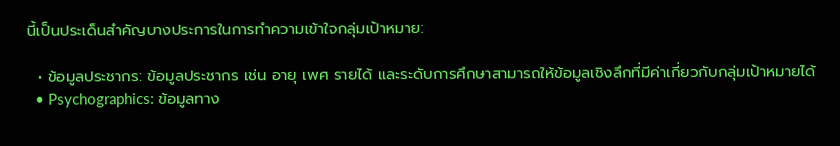นี้เป็นประเด็นสำคัญบางประการในการทำความเข้าใจกลุ่มเป้าหมาย:

  • ข้อมูลประชากร: ข้อมูลประชากร เช่น อายุ เพศ รายได้ และระดับการศึกษาสามารถให้ข้อมูลเชิงลึกที่มีค่าเกี่ยวกับกลุ่มเป้าหมายได้
  • Psychographics: ข้อมูลทาง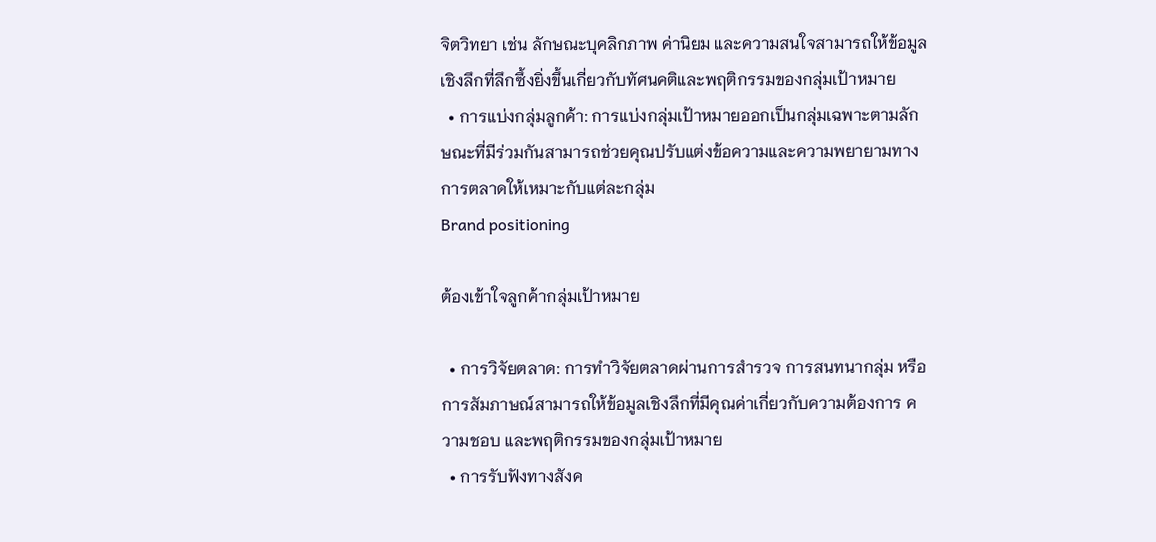จิตวิทยา เช่น ลักษณะบุคลิกภาพ ค่านิยม และความสนใจสามารถให้ข้อมูลเชิงลึกที่ลึกซึ้งยิ่งขึ้นเกี่ยวกับทัศนคติและพฤติกรรมของกลุ่มเป้าหมาย
  • การแบ่งกลุ่มลูกค้า: การแบ่งกลุ่มเป้าหมายออกเป็นกลุ่มเฉพาะตามลักษณะที่มีร่วมกันสามารถช่วยคุณปรับแต่งข้อความและความพยายามทางการตลาดให้เหมาะกับแต่ละกลุ่ม
Brand positioning

ต้องเข้าใจลูกค้ากลุ่มเป้าหมาย

  • การวิจัยตลาด: การทำวิจัยตลาดผ่านการสำรวจ การสนทนากลุ่ม หรือการสัมภาษณ์สามารถให้ข้อมูลเชิงลึกที่มีคุณค่าเกี่ยวกับความต้องการ ความชอบ และพฤติกรรมของกลุ่มเป้าหมาย
  • การรับฟังทางสังค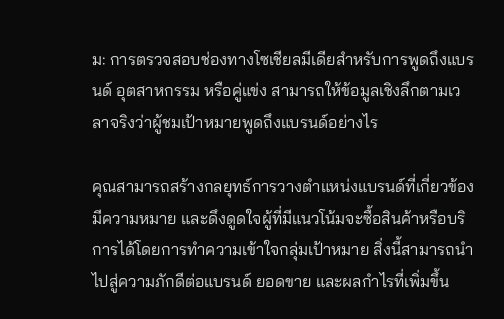ม: การตรวจสอบช่องทางโซเชียลมีเดียสำหรับการพูดถึงแบรนด์ อุตสาหกรรม หรือคู่แข่ง สามารถให้ข้อมูลเชิงลึกตามเวลาจริงว่าผู้ชมเป้าหมายพูดถึงแบรนด์อย่างไร

คุณสามารถสร้างกลยุทธ์การวางตำแหน่งแบรนด์ที่เกี่ยวข้อง มีความหมาย และดึงดูดใจผู้ที่มีแนวโน้มจะซื้อสินค้าหรือบริการได้โดยการทำความเข้าใจกลุ่มเป้าหมาย สิ่งนี้สามารถนำไปสู่ความภักดีต่อแบรนด์ ยอดขาย และผลกำไรที่เพิ่มขึ้น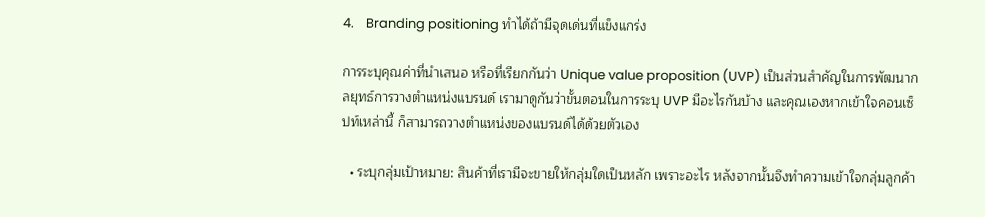4.    Branding positioning ทำได้ถ้ามีจุดเด่นที่แข็งแกร่ง

การระบุคุณค่าที่นำเสนอ หรือที่เรียกกันว่า Unique value proposition (UVP) เป็นส่วนสำคัญในการพัฒนากลยุทธ์การวางตำแหน่งแบรนด์ เรามาดูกันว่าขั้นตอนในการระบุ UVP มีอะไรกันบ้าง และคุณเองหากเข้าใจคอนเซ็ปท์เหล่านี้ ก็สามารถวางตำแหน่งของแบรนด์ได้ด้วยตัวเอง

  • ระบุกลุ่มเป้าหมาย: สินค้าที่เรามีจะขายให้กลุ่มใดเป็นหลัก เพราะอะไร หลังจากนั้นจึงทำความเข้าใจกลุ่มลูกค้า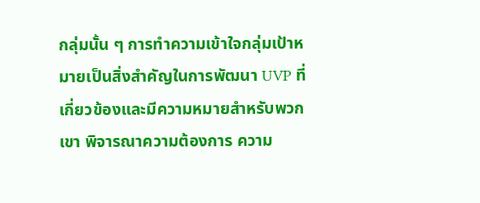กลุ่มนั้น ๆ การทำความเข้าใจกลุ่มเป้าหมายเป็นสิ่งสำคัญในการพัฒนา UVP ที่เกี่ยวข้องและมีความหมายสำหรับพวกเขา พิจารณาความต้องการ ความ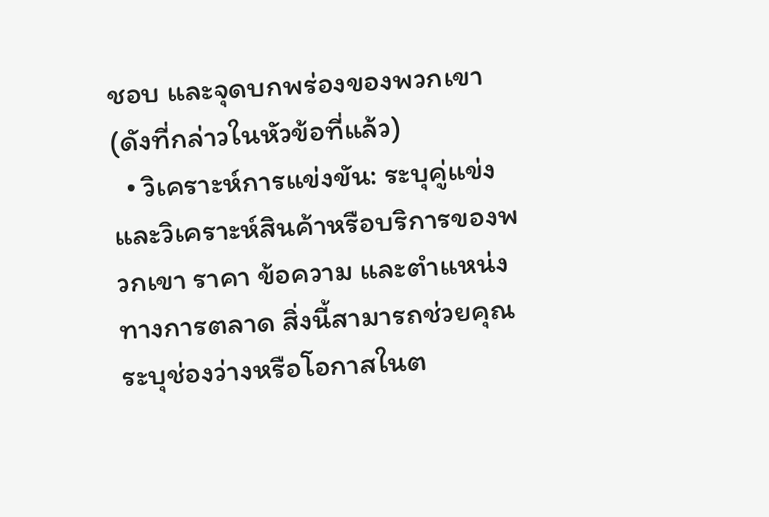ชอบ และจุดบกพร่องของพวกเขา (ดังที่กล่าวในหัวข้อที่แล้ว)
  • วิเคราะห์การแข่งขัน: ระบุคู่แข่งและวิเคราะห์สินค้าหรือบริการของพวกเขา ราคา ข้อความ และตำแหน่งทางการตลาด สิ่งนี้สามารถช่วยคุณระบุช่องว่างหรือโอกาสในต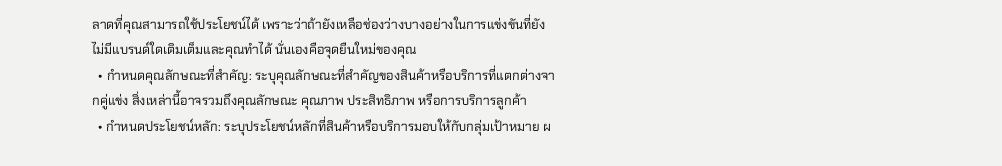ลาดที่คุณสามารถใช้ประโยชน์ได้ เพราะว่าถ้ายังเหลือช่องว่างบางอย่างในการแข่งขันที่ยังไม่มีแบรนด์ใดเติมเต็มและคุณทำได้ นั่นเองคือจุดยืนใหม่ของคุณ
  • กำหนดคุณลักษณะที่สำคัญ: ระบุคุณลักษณะที่สำคัญของสินค้าหรือบริการที่แตกต่างจากคู่แข่ง สิ่งเหล่านี้อาจรวมถึงคุณลักษณะ คุณภาพ ประสิทธิภาพ หรือการบริการลูกค้า
  • กำหนดประโยชน์หลัก: ระบุประโยชน์หลักที่สินค้าหรือบริการมอบให้กับกลุ่มเป้าหมาย ผ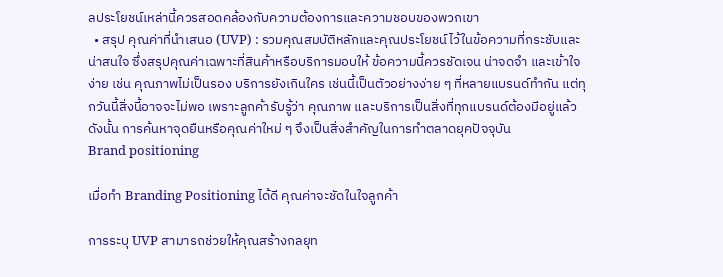ลประโยชน์เหล่านี้ควรสอดคล้องกับความต้องการและความชอบของพวกเขา
  • สรุป คุณค่าที่นำเสนอ (UVP) : รวมคุณสมบัติหลักและคุณประโยชน์ไว้ในข้อความที่กระชับและน่าสนใจ ซึ่งสรุปคุณค่าเฉพาะที่สินค้าหรือบริการมอบให้ ข้อความนี้ควรชัดเจน น่าจดจำ และเข้าใจง่าย เช่น คุณภาพไม่เป็นรอง บริการยังเกินใคร เช่นนี้เป็นตัวอย่างง่าย ๆ ที่หลายแบรนด์ทำกัน แต่ทุกวันนี้สิ่งนี้อาจจะไม่พอ เพราะลูกค้ารับรู้ว่า คุณภาพ และบริการเป็นสิ่งที่ทุกแบรนด์ต้องมีอยู่แล้ว ดังนั้น การค้นหาจุดยืนหรือคุณค่าใหม่ ๆ จึงเป็นสิ่งสำคัญในการทำตลาดยุคปัจจุบัน
Brand positioning

เมื่อทำ Branding Positioning ได้ดี คุณค่าจะชัดในใจลูกค้า

การระบุ UVP สามารถช่วยให้คุณสร้างกลยุท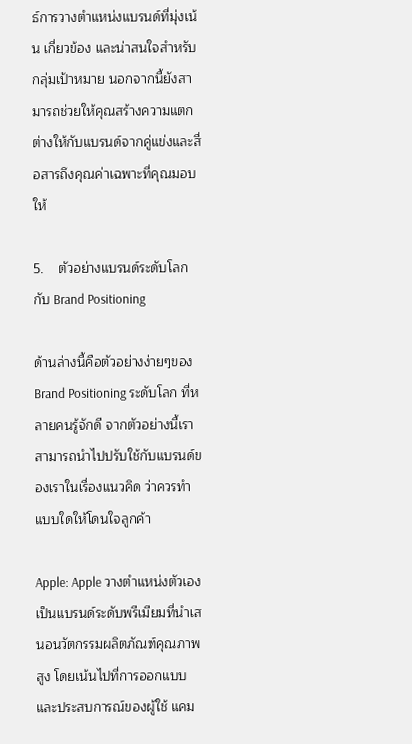ธ์การวางตำแหน่งแบรนด์ที่มุ่งเน้น เกี่ยวข้อง และน่าสนใจสำหรับกลุ่มเป้าหมาย นอกจากนี้ยังสามารถช่วยให้คุณสร้างความแตกต่างให้กับแบรนด์จากคู่แข่งและสื่อสารถึงคุณค่าเฉพาะที่คุณมอบให้

5.    ตัวอย่างแบรนด์ระดับโลกกับ Brand Positioning

ด้านล่างนี้คือตัวอย่างง่ายๆของ Brand Positioning ระดับโลก ที่หลายคนรู้จักดี จากตัวอย่างนี้เราสามารถนำไปปรับใช้กับแบรนด์ของเราในเรื่องแนวคิด ว่าควรทำแบบใดให้โดนใจลูกค้า

Apple: Apple วางตำแหน่งตัวเองเป็นแบรนด์ระดับพรีเมียมที่นำเสนอนวัตกรรมผลิตภัณฑ์คุณภาพสูง โดยเน้นไปที่การออกแบบและประสบการณ์ของผู้ใช้ แคม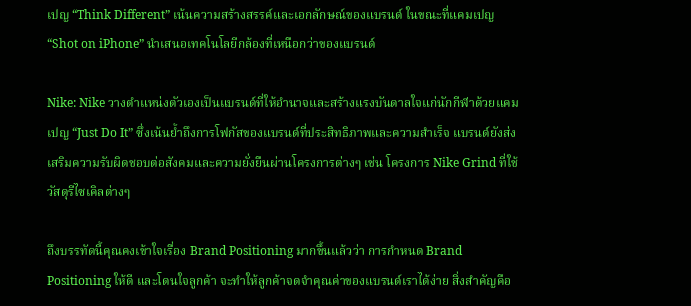เปญ “Think Different” เน้นความสร้างสรรค์และเอกลักษณ์ของแบรนด์ ในขณะที่แคมเปญ “Shot on iPhone” นำเสนอเทคโนโลยีกล้องที่เหนือกว่าของแบรนด์

Nike: Nike วางตำแหน่งตัวเองเป็นแบรนด์ที่ให้อำนาจและสร้างแรงบันดาลใจแก่นักกีฬาด้วยแคมเปญ “Just Do It” ซึ่งเน้นย้ำถึงการโฟกัสของแบรนด์ที่ประสิทธิภาพและความสำเร็จ แบรนด์ยังส่งเสริมความรับผิดชอบต่อสังคมและความยั่งยืนผ่านโครงการต่างๆ เช่น โครงการ Nike Grind ที่ใช้วัสดุรีไซเคิลต่างๆ

ถึงบรรทัดนี้คุณคงเข้าใจเรื่อง Brand Positioning มากขึ้นแล้วว่า การกำหนด Brand Positioning ให้ดี และโดนใจลูกค้า จะทำให้ลูกค้าจดจำคุณค่าของแบรนด์เราได้ง่าย สิ่งสำคัญคือ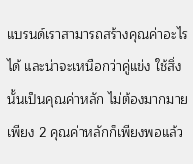แบรนด์เราสามารถสร้างคุณค่าอะไรได้ และน่าจะเหนือกว่าคู่แข่ง ใช้สิ่งนั้นเป็นคุณค่าหลัก ไม่ต้องมากมาย เพียง 2 คุณค่าหลักก็เพียงพอแล้ว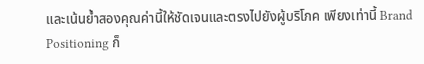และเน้นย้ำสองคุณค่านี้ให้ชัดเจนและตรงไปยังผู้บริโภค เพียงเท่านี้ Brand Positioning ก็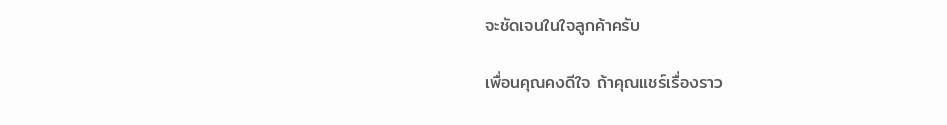จะชัดเจนในใจลูกค้าครับ

เพื่อนคุณคงดีใจ ถ้าคุณแชร์เรื่องราว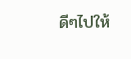ดีๆไปให้